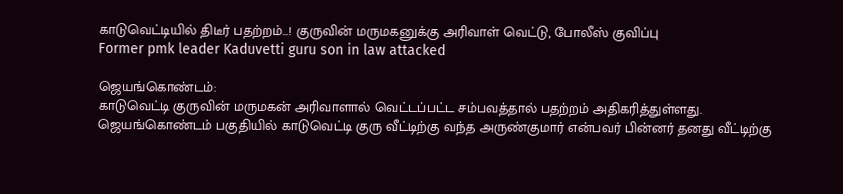காடுவெட்டியில் திடீர் பதற்றம்…! குருவின் மருமகனுக்கு அரிவாள் வெட்டு, போலீஸ் குவிப்பு
Former pmk leader Kaduvetti guru son in law attacked

ஜெயங்கொண்டம்:
காடுவெட்டி குருவின் மருமகன் அரிவாளால் வெட்டப்பட்ட சம்பவத்தால் பதற்றம் அதிகரித்துள்ளது.
ஜெயங்கொண்டம் பகுதியில் காடுவெட்டி குரு வீட்டிற்கு வந்த அருண்குமார் என்பவர் பின்னர் தனது வீட்டிற்கு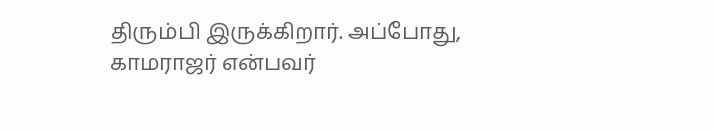திரும்பி இருக்கிறார். அப்போது, காமராஜர் என்பவர்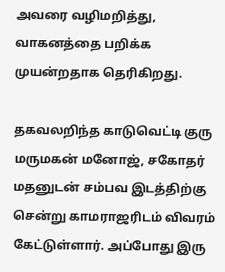அவரை வழிமறித்து, வாகனத்தை பறிக்க முயன்றதாக தெரிகிறது.

தகவலறிந்த காடுவெட்டி குரு மருமகன் மனோஜ், சகோதர் மதனுடன் சம்பவ இடத்திற்கு சென்று காமராஜரிடம் விவரம் கேட்டுள்ளார். அப்போது இரு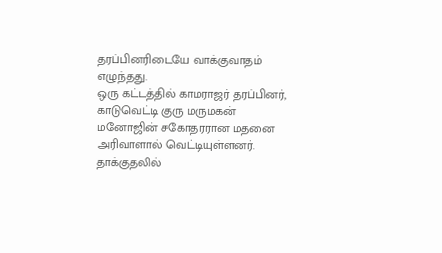தரப்பினரிடையே வாக்குவாதம் எழுந்தது.
ஒரு கட்டத்தில் காமராஜர் தரப்பினர், காடுவெட்டி குரு மருமகன் மனோஜின் சகோதரரான மதனை அரிவாளால் வெட்டியுள்ளனர். தாக்குதலில்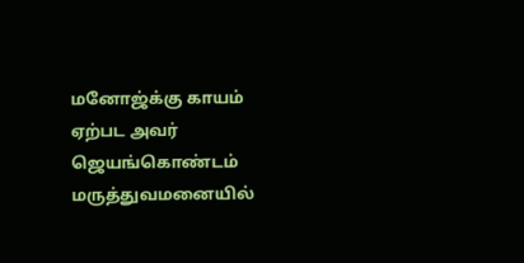மனோஜ்க்கு காயம் ஏற்பட அவர் ஜெயங்கொண்டம் மருத்துவமனையில்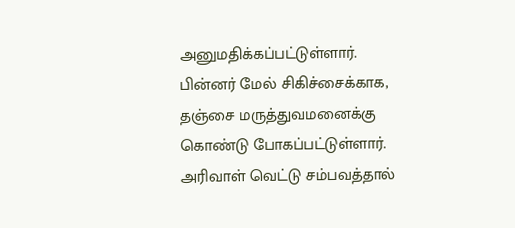அனுமதிக்கப்பட்டுள்ளார்.
பின்னர் மேல் சிகிச்சைக்காக, தஞ்சை மருத்துவமனைக்கு கொண்டு போகப்பட்டுள்ளார். அரிவாள் வெட்டு சம்பவத்தால்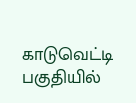காடுவெட்டி பகுதியில்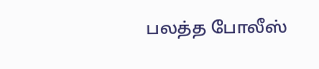பலத்த போலீஸ்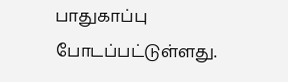பாதுகாப்பு போடப்பட்டுள்ளது.